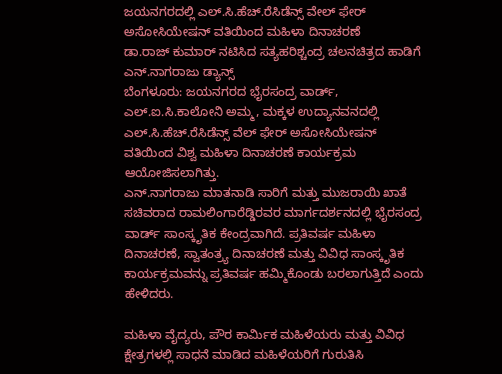ಜಯನಗರದಲ್ಲಿ ಎಲ್.ಸಿ.ಹೆಚ್.ರೆಸಿಡೆನ್ಸ್ ವೇಲ್ ಫೇರ್ ಅಸೋಸಿಯೇಷನ್ ವತಿಯಿಂದ ಮಹಿಳಾ ದಿನಾಚರಣೆ
ಡಾ.ರಾಜ್ ಕುಮಾರ್ ನಟಿಸಿದ ಸತ್ಯಹರಿಶ್ಚಂದ್ರ ಚಲನಚಿತ್ರದ ಹಾಡಿಗೆ ಎನ್.ನಾಗರಾಜು ಡ್ಯಾನ್ಸ್
ಬೆಂಗಳೂರು: ಜಯನಗರದ ಭೈರಸಂದ್ರ ವಾರ್ಡ್, ಎಲ್.ಐ.ಸಿ.ಕಾಲೋನಿ ಅಮ್ಮ, ಮಕ್ಕಳ ಉದ್ಯಾನವನದಲ್ಲಿ ಎಲ್.ಸಿ.ಹೆಚ್.ರೆಸಿಡೆನ್ಸ್ ವೆಲ್ ಫೇರ್ ಅಸೋಸಿಯೇಷನ್ ವತಿಯಿಂದ ವಿಶ್ವ ಮಹಿಳಾ ದಿನಾಚರಣೆ ಕಾರ್ಯಕ್ರಮ ಆಯೋಜಿಸಲಾಗಿತ್ತು.
ಎನ್.ನಾಗರಾಜು ಮಾತನಾಡಿ ಸಾರಿಗೆ ಮತ್ತು ಮುಜರಾಯಿ ಖಾತೆ ಸಚಿವರಾದ ರಾಮಲಿಂಗಾರೆಡ್ಡಿರವರ ಮಾರ್ಗದರ್ಶನದಲ್ಲಿ ಭೈರಸಂದ್ರ ವಾರ್ಡ್ ಸಾಂಸ್ಕೃತಿಕ ಕೇಂದ್ರವಾಗಿದೆ. ಪ್ರತಿವರ್ಷ ಮಹಿಳಾ ದಿನಾಚರಣೆ, ಸ್ವಾತಂತ್ರ್ಯ ದಿನಾಚರಣೆ ಮತ್ತು ವಿವಿಧ ಸಾಂಸ್ಕೃತಿಕ ಕಾರ್ಯಕ್ರಮವನ್ನು ಪ್ರತಿವರ್ಷ ಹಮ್ಮಿಕೊಂಡು ಬರಲಾಗುತ್ತಿದೆ ಎಂದು ಹೇಳಿದರು.

ಮಹಿಳಾ ವೈದ್ಯರು, ಪೌರ ಕಾರ್ಮಿಕ ಮಹಿಳೆಯರು ಮತ್ತು ವಿವಿಧ ಕ್ಷೇತ್ರಗಳಲ್ಲಿ ಸಾಧನೆ ಮಾಡಿದ ಮಹಿಳೆಯರಿಗೆ ಗುರುತಿಸಿ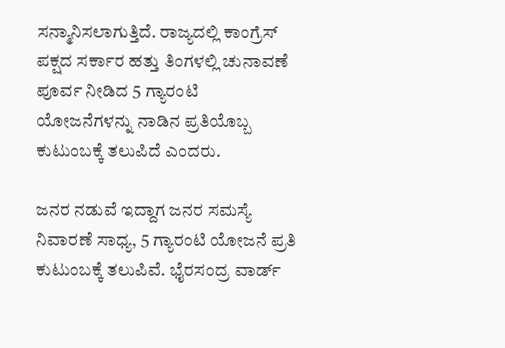ಸನ್ಮಾನಿಸಲಾಗುತ್ತಿದೆ. ರಾಜ್ಯದಲ್ಲಿ ಕಾಂಗ್ರೆಸ್ ಪಕ್ಷದ ಸರ್ಕಾರ ಹತ್ತು ತಿಂಗಳಲ್ಲಿ ಚುನಾವಣೆ ಪೂರ್ವ ನೀಡಿದ 5 ಗ್ಯಾರಂಟಿ ಯೋಜನೆಗಳನ್ನು ನಾಡಿನ ಪ್ರತಿಯೊಬ್ಬ ಕುಟುಂಬಕ್ಕೆ ತಲುಪಿದೆ ಎಂದರು.

ಜನರ ನಡುವೆ ಇದ್ದಾಗ ಜನರ ಸಮಸ್ಯೆ ನಿವಾರಣೆ ಸಾಧ್ಯ, 5 ಗ್ಯಾರಂಟಿ ಯೋಜನೆ ಪ್ರತಿ ಕುಟುಂಬಕ್ಕೆ ತಲುಪಿವೆ. ಭೈರಸಂದ್ರ ವಾರ್ಡ್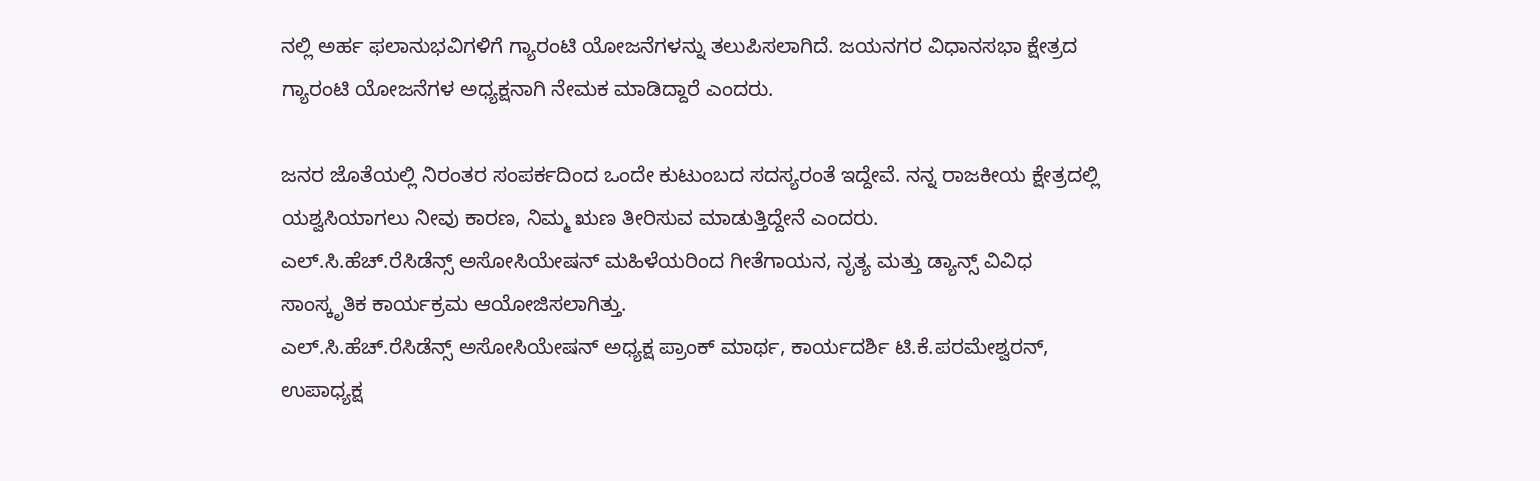ನಲ್ಲಿ ಅರ್ಹ ಫಲಾನುಭವಿಗಳಿಗೆ ಗ್ಯಾರಂಟಿ ಯೋಜನೆಗಳನ್ನು ತಲುಪಿಸಲಾಗಿದೆ. ಜಯನಗರ ವಿಧಾನಸಭಾ ಕ್ಷೇತ್ರದ ಗ್ಯಾರಂಟಿ ಯೋಜನೆಗಳ ಅಧ್ಯಕ್ಷನಾಗಿ ನೇಮಕ ಮಾಡಿದ್ದಾರೆ ಎಂದರು.

ಜನರ ಜೊತೆಯಲ್ಲಿ ನಿರಂತರ ಸಂಪರ್ಕದಿಂದ ಒಂದೇ ಕುಟುಂಬದ ಸದಸ್ಯರಂತೆ ಇದ್ದೇವೆ. ನನ್ನ ರಾಜಕೀಯ ಕ್ಷೇತ್ರದಲ್ಲಿ ಯಶ್ವಸಿಯಾಗಲು ನೀವು ಕಾರಣ, ನಿಮ್ಮ ಋಣ ತೀರಿಸುವ ಮಾಡುತ್ತಿದ್ದೇನೆ ಎಂದರು.
ಎಲ್.ಸಿ.ಹೆಚ್.ರೆಸಿಡೆನ್ಸ್ ಅಸೋಸಿಯೇಷನ್ ಮಹಿಳೆಯರಿಂದ ಗೀತೆಗಾಯನ, ನೃತ್ಯ ಮತ್ತು ಡ್ಯಾನ್ಸ್ ವಿವಿಧ ಸಾಂಸ್ಕೃತಿಕ ಕಾರ್ಯಕ್ರಮ ಆಯೋಜಿಸಲಾಗಿತ್ತು.
ಎಲ್.ಸಿ.ಹೆಚ್.ರೆಸಿಡೆನ್ಸ್ ಅಸೋಸಿಯೇಷನ್ ಅಧ್ಯಕ್ಷ ಪ್ರಾಂಕ್ ಮಾರ್ಥ, ಕಾರ್ಯದರ್ಶಿ ಟಿ.ಕೆ.ಪರಮೇಶ್ವರನ್, ಉಪಾಧ್ಯಕ್ಷ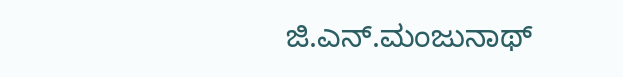ಜಿ.ಎನ್.ಮಂಜುನಾಥ್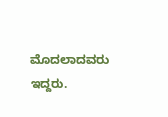ಮೊದಲಾದವರು ಇದ್ದರು.